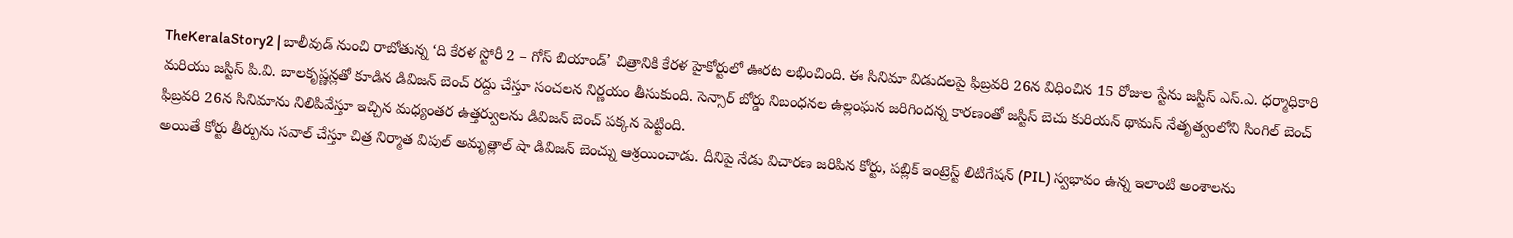TheKeralaStory2 | బాలీవుడ్ నుంచి రాబోతున్న ‘ది కేరళ స్టోరీ 2 – గోస్ బియాండ్’ చిత్రానికి కేరళ హైకోర్టులో ఊరట లభించింది. ఈ సినిమా విడుదలపై ఫిబ్రవరి 26న విధించిన 15 రోజుల స్టేను జస్టిస్ ఎస్.ఎ. ధర్మాధికారి మరియు జస్టిస్ పి.వి. బాలకృష్ణన్లతో కూడిన డివిజన్ బెంచ్ రద్దు చేస్తూ సంచలన నిర్ణయం తీసుకుంది. సెన్సార్ బోర్డు నిబంధనల ఉల్లంఘన జరిగిందన్న కారణంతో జస్టిస్ బెచు కురియన్ థామస్ నేతృత్వంలోని సింగిల్ బెంచ్ ఫిబ్రవరి 26న సినిమాను నిలిపివేస్తూ ఇచ్చిన మధ్యంతర ఉత్తర్వులను డివిజన్ బెంచ్ పక్కన పెట్టింది.
అయితే కోర్టు తీర్పును సవాల్ చేస్తూ చిత్ర నిర్మాత విపుల్ అమృత్లాల్ షా డివిజన్ బెంచ్ను ఆశ్రయించాడు. దీనిపై నేడు విచారణ జరిపిన కోర్టు, పబ్లిక్ ఇంట్రెస్ట్ లిటిగేషన్ (PIL) స్వభావం ఉన్న ఇలాంటి అంశాలను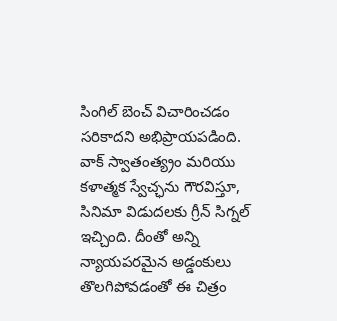సింగిల్ బెంచ్ విచారించడం సరికాదని అభిప్రాయపడింది. వాక్ స్వాతంత్య్రం మరియు కళాత్మక స్వేచ్ఛను గౌరవిస్తూ, సినిమా విడుదలకు గ్రీన్ సిగ్నల్ ఇచ్చింది. దీంతో అన్ని న్యాయపరమైన అడ్డంకులు తొలగిపోవడంతో ఈ చిత్రం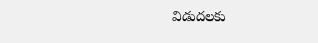విడుదలకు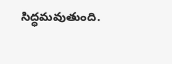సిద్ధమవుతుంది.